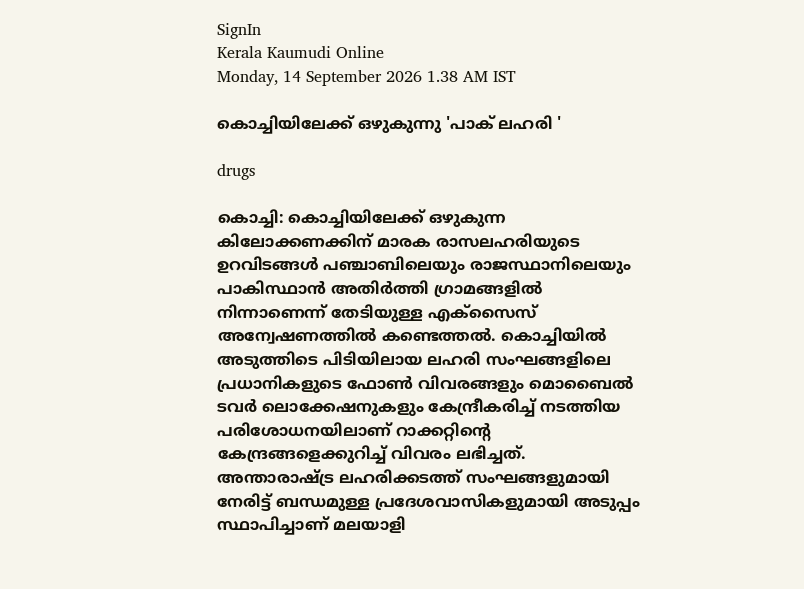SignIn
Kerala Kaumudi Online
Monday, 14 September 2026 1.38 AM IST

കൊച്ചിയിലേക്ക് ഒഴുകുന്നു 'പാക് ലഹരി '

drugs

കൊച്ചി: കൊച്ചിയിലേക്ക് ഒഴുകുന്ന കിലോക്കണക്കിന് മാരക രാസലഹരിയുടെ ഉറവിടങ്ങൾ പഞ്ചാബിലെയും രാജസ്ഥാനിലെയും പാകിസ്ഥാൻ അതിർത്തി ഗ്രാമങ്ങളിൽ നിന്നാണെന്ന് തേടിയുള്ള എക്‌സൈസ് അന്വേഷണത്തിൽ കണ്ടെത്തൽ. കൊച്ചിയിൽ അടുത്തിടെ പിടിയിലായ ലഹരി സംഘങ്ങളിലെ പ്രധാനികളുടെ ഫോൺ വിവരങ്ങളും മൊബൈൽ ടവർ ലൊക്കേഷനുകളും കേന്ദ്രീകരിച്ച് നടത്തിയ പരിശോധനയിലാണ് റാക്കറ്റിന്റെ കേന്ദ്രങ്ങളെക്കുറിച്ച് വിവരം ലഭിച്ചത്. അന്താരാഷ്ട്ര ലഹരിക്കടത്ത് സംഘങ്ങളുമായി നേരിട്ട് ബന്ധമുള്ള പ്രദേശവാസികളുമായി അടുപ്പം സ്ഥാപിച്ചാണ് മലയാളി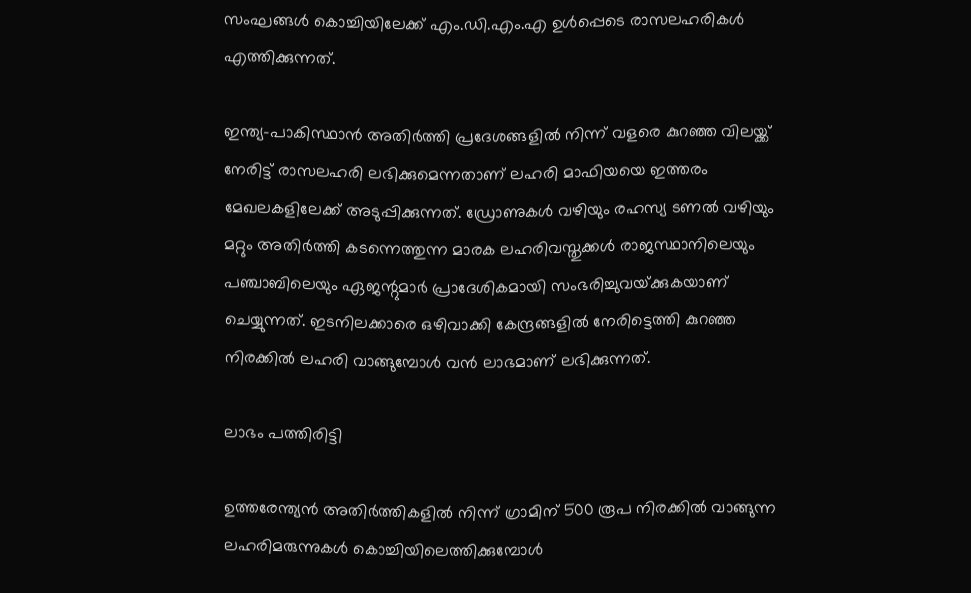സംഘങ്ങൾ കൊച്ചിയിലേക്ക് എം.ഡി.എം.എ ഉൾപ്പെടെ രാസലഹരികൾ എത്തിക്കുന്നത്.

ഇന്ത്യ-പാകിസ്ഥാൻ അതിർത്തി പ്രദേശങ്ങളിൽ നിന്ന് വളരെ കുറഞ്ഞ വിലയ്ക്ക് നേരിട്ട് രാസലഹരി ലഭിക്കുമെന്നതാണ് ലഹരി മാഫിയയെ ഇത്തരം മേഖലകളിലേക്ക് അടുപ്പിക്കുന്നത്. ഡ്രോണുകൾ വഴിയും രഹസ്യ ടണൽ വഴിയും മറ്റും അതിർത്തി കടന്നെത്തുന്ന മാരക ലഹരിവസ്തുക്കൾ രാജസ്ഥാനിലെയും പഞ്ചാബിലെയും ഏജന്റുമാർ പ്രാദേശികമായി സംഭരിച്ചുവയ്‌ക്കുകയാണ് ചെയ്യുന്നത്. ഇടനിലക്കാരെ ഒഴിവാക്കി കേന്ദ്രങ്ങളിൽ നേരിട്ടെത്തി കുറഞ്ഞ നിരക്കിൽ ലഹരി വാങ്ങുമ്പോൾ വൻ ലാഭമാണ് ലഭിക്കുന്നത്.

ലാഭം പത്തിരിട്ടി

ഉത്തരേന്ത്യൻ അതിർത്തികളിൽ നിന്ന് ഗ്രാമിന് 500 രൂപ നിരക്കിൽ വാങ്ങുന്ന ലഹരിമരുന്നുകൾ കൊച്ചിയിലെത്തിക്കുമ്പോൾ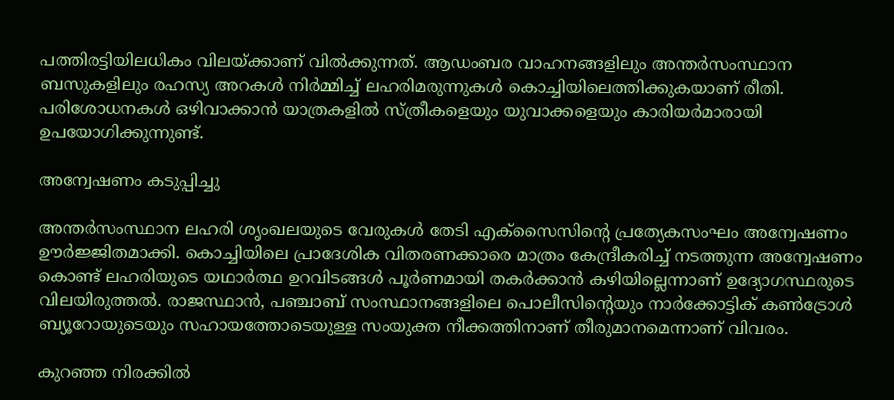പത്തിരട്ടിയിലധികം വിലയ്ക്കാണ് വിൽക്കുന്നത്. ആഡംബര വാഹനങ്ങളിലും അന്തർസംസ്ഥാന ബസുകളിലും രഹസ്യ അറകൾ നിർമ്മിച്ച് ലഹരിമരുന്നുകൾ കൊച്ചിയിലെത്തിക്കുകയാണ് രീതി. പരിശോധനകൾ ഒഴിവാക്കാൻ യാത്രകളിൽ സ്ത്രീകളെയും യുവാക്കളെയും കാരിയർമാരായി ഉപയോഗിക്കുന്നുണ്ട്.

അന്വേഷണം കടുപ്പിച്ചു

അന്തർസംസ്ഥാന ലഹരി ശൃംഖലയുടെ വേരുകൾ തേടി എക്‌സൈസിന്റെ പ്രത്യേകസംഘം അന്വേഷണം ഊർജ്ജിതമാക്കി. കൊച്ചിയിലെ പ്രാദേശിക വിതരണക്കാരെ മാത്രം കേന്ദ്രീകരിച്ച് നടത്തുന്ന അന്വേഷണം കൊണ്ട് ലഹരിയുടെ യഥാർത്ഥ ഉറവിടങ്ങൾ പൂർണമായി തകർക്കാൻ കഴിയില്ലെന്നാണ് ഉദ്യോഗസ്ഥരുടെ വിലയിരുത്തൽ. രാജസ്ഥാൻ, പഞ്ചാബ് സംസ്ഥാനങ്ങളിലെ പൊലീസിന്റെയും നാർക്കോട്ടിക് കൺട്രോൾ ബ്യൂറോയുടെയും സഹായത്തോടെയുള്ള സംയുക്ത നീക്കത്തിനാണ് തീരുമാനമെന്നാണ് വിവരം.

കുറഞ്ഞ നിരക്കിൽ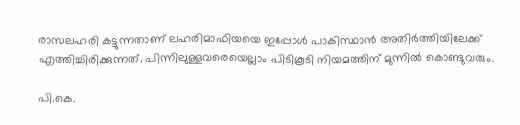രാസലഹരി കട്ടുന്നതാണ് ലഹരിമാഫിയയെ ഇപ്പോൾ പാകിസ്ഥാൻ അതിർത്തിയിലേക്ക് എത്തിച്ചിരിക്കുന്നത്. പിന്നിലുള്ളവരെയെല്ലാം പിടികൂടി നിയമത്തിന് മുന്നിൽ കൊണ്ടുവരും.

പി.കെ.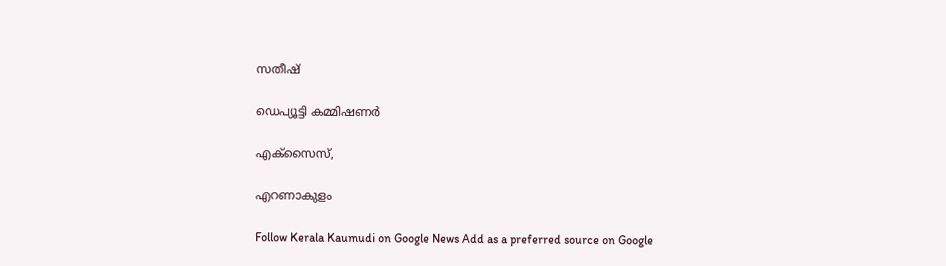സതീഷ്

ഡെപ്യൂട്ടി കമ്മിഷണർ

എക്സൈസ്,

എറണാകുളം

Follow Kerala Kaumudi on Google News Add as a preferred source on Google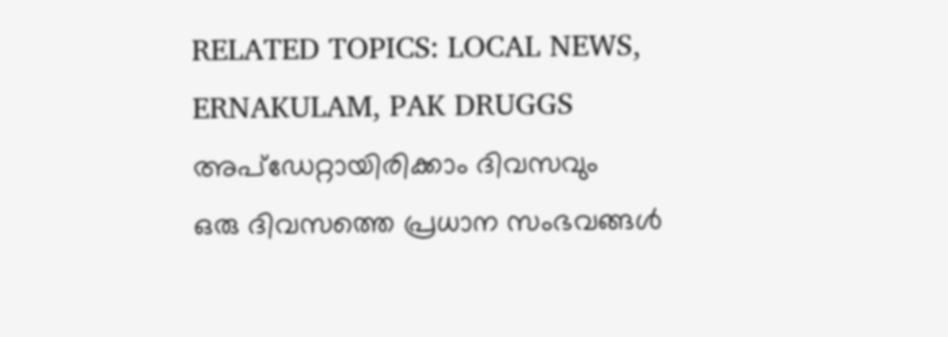RELATED TOPICS: LOCAL NEWS, ERNAKULAM, PAK DRUGGS
അപ്ഡേറ്റായിരിക്കാം ദിവസവും
ഒരു ദിവസത്തെ പ്രധാന സംഭവങ്ങൾ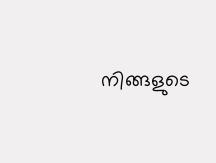നിങ്ങളുടെ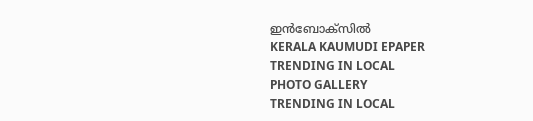ഇൻബോക്സിൽ
KERALA KAUMUDI EPAPER
TRENDING IN LOCAL
PHOTO GALLERY
TRENDING IN LOCAL